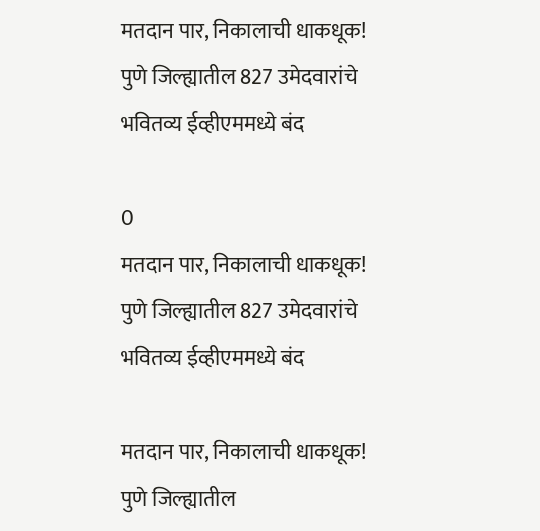मतदान पार, निकालाची धाकधूक! पुणे जिल्ह्यातील 827 उमेदवारांचे भवितव्य ईव्हीएममध्ये बंद

0
मतदान पार, निकालाची धाकधूक! पुणे जिल्ह्यातील 827 उमेदवारांचे भवितव्य ईव्हीएममध्ये बंद

मतदान पार, निकालाची धाकधूक! पुणे जिल्ह्यातील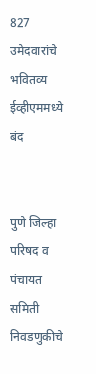827 उमेदवारांचे भवितव्य ईव्हीएममध्ये बंद


पुणे जिल्हा परिषद व पंचायत समिती निवडणुकीचे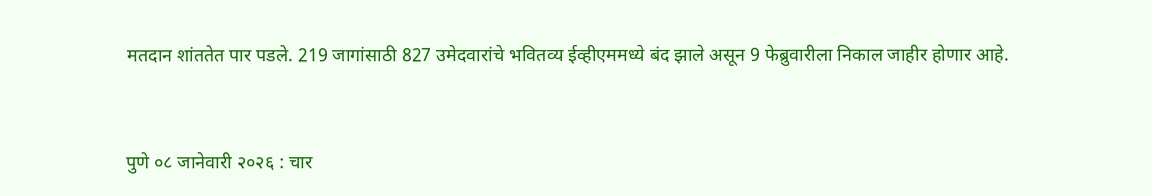मतदान शांततेत पार पडले. 219 जागांसाठी 827 उमेदवारांचे भवितव्य ईव्हीएममध्ये बंद झाले असून 9 फेब्रुवारीला निकाल जाहीर होणार आहे.


पुणे ०८ जानेवारी २०२६ : चार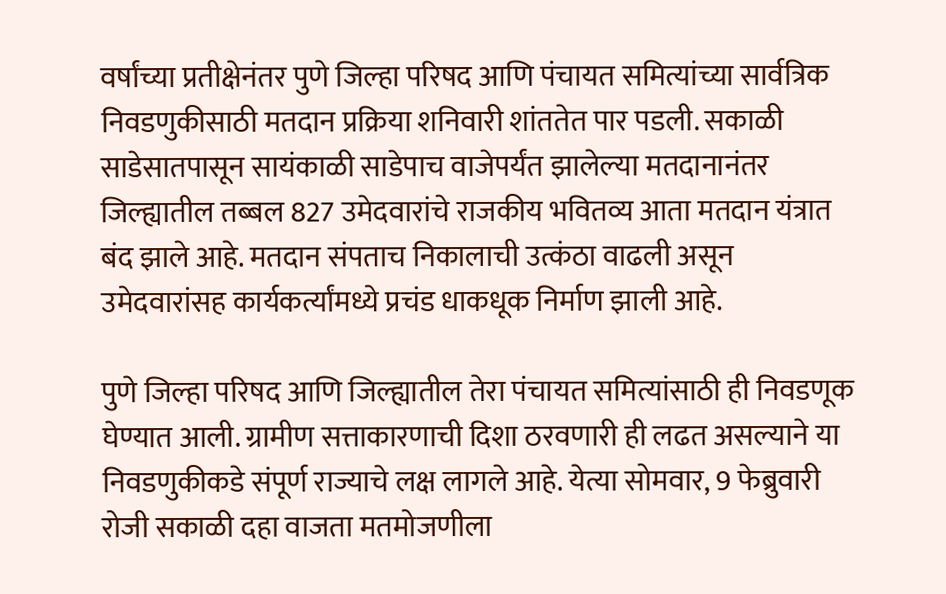वर्षांच्या प्रतीक्षेनंतर पुणे जिल्हा परिषद आणि पंचायत समित्यांच्या सार्वत्रिक निवडणुकीसाठी मतदान प्रक्रिया शनिवारी शांततेत पार पडली. सकाळी साडेसातपासून सायंकाळी साडेपाच वाजेपर्यंत झालेल्या मतदानानंतर जिल्ह्यातील तब्बल 827 उमेदवारांचे राजकीय भवितव्य आता मतदान यंत्रात बंद झाले आहे. मतदान संपताच निकालाची उत्कंठा वाढली असून उमेदवारांसह कार्यकर्त्यांमध्ये प्रचंड धाकधूक निर्माण झाली आहे.

पुणे जिल्हा परिषद आणि जिल्ह्यातील तेरा पंचायत समित्यांसाठी ही निवडणूक घेण्यात आली. ग्रामीण सत्ताकारणाची दिशा ठरवणारी ही लढत असल्याने या निवडणुकीकडे संपूर्ण राज्याचे लक्ष लागले आहे. येत्या सोमवार, 9 फेब्रुवारी रोजी सकाळी दहा वाजता मतमोजणीला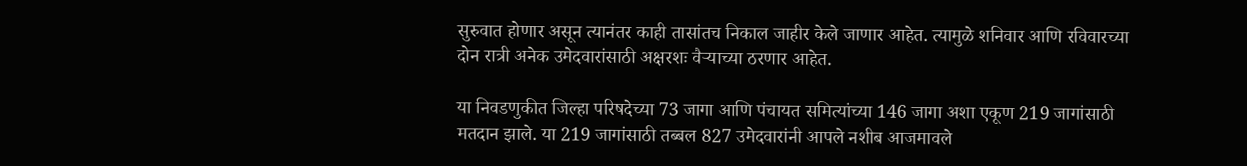सुरुवात होणार असून त्यानंतर काही तासांतच निकाल जाहीर केले जाणार आहेत. त्यामुळे शनिवार आणि रविवारच्या दोन रात्री अनेक उमेदवारांसाठी अक्षरशः वैऱ्याच्या ठरणार आहेत.

या निवडणुकीत जिल्हा परिषदेच्या 73 जागा आणि पंचायत समित्यांच्या 146 जागा अशा एकूण 219 जागांसाठी मतदान झाले. या 219 जागांसाठी तब्बल 827 उमेदवारांनी आपले नशीब आजमावले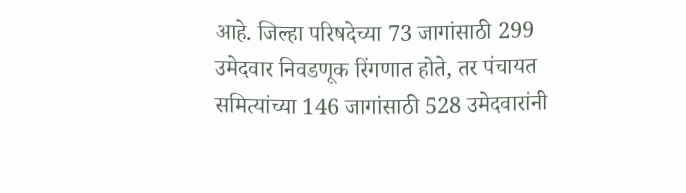आहे. जिल्हा परिषदेच्या 73 जागांसाठी 299 उमेदवार निवडणूक रिंगणात होते, तर पंचायत समित्यांच्या 146 जागांसाठी 528 उमेदवारांनी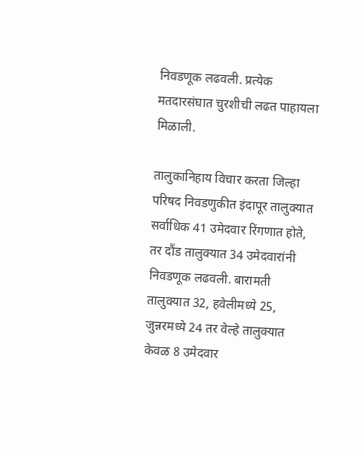निवडणूक लढवली. प्रत्येक मतदारसंघात चुरशीची लढत पाहायला मिळाली.

तालुकानिहाय विचार करता जिल्हा परिषद निवडणुकीत इंदापूर तालुक्यात सर्वाधिक 41 उमेदवार रिंगणात होते, तर दौंड तालुक्यात 34 उमेदवारांनी निवडणूक लढवली. बारामती तालुक्यात 32, हवेलीमध्ये 25, जुन्नरमध्ये 24 तर वेल्हे तालुक्यात केवळ 8 उमेदवार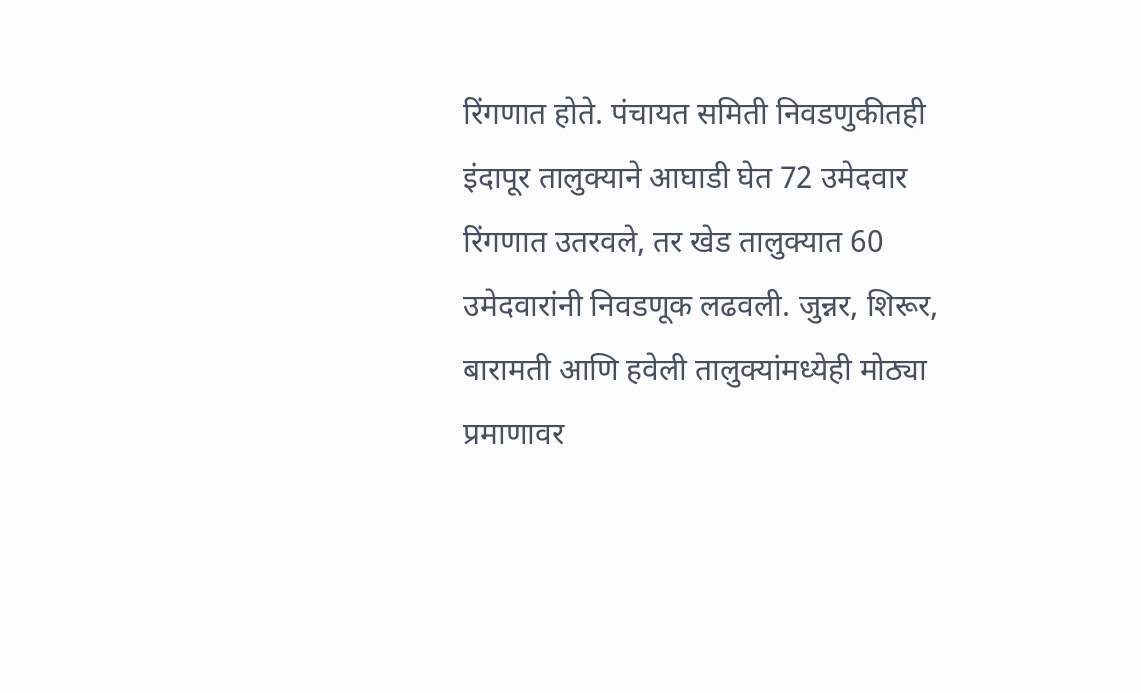रिंगणात होते. पंचायत समिती निवडणुकीतही इंदापूर तालुक्याने आघाडी घेत 72 उमेदवार रिंगणात उतरवले, तर खेड तालुक्यात 60 उमेदवारांनी निवडणूक लढवली. जुन्नर, शिरूर, बारामती आणि हवेली तालुक्यांमध्येही मोठ्या प्रमाणावर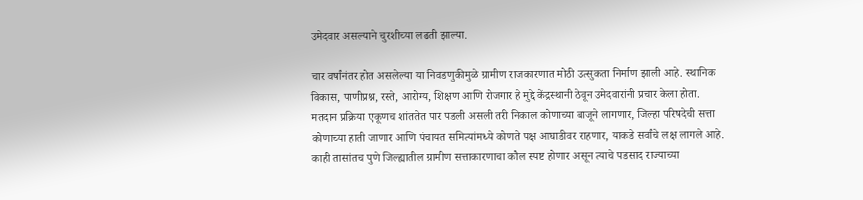उमेदवार असल्याने चुरशीच्या लढती झाल्या.

चार वर्षांनंतर होत असलेल्या या निवडणुकीमुळे ग्रामीण राजकारणात मोठी उत्सुकता निर्माण झाली आहे. स्थानिक विकास, पाणीप्रश्न, रस्ते, आरोग्य, शिक्षण आणि रोजगार हे मुद्दे केंद्रस्थानी ठेवून उमेदवारांनी प्रचार केला होता. मतदान प्रक्रिया एकूणच शांततेत पार पडली असली तरी निकाल कोणाच्या बाजूने लागणार, जिल्हा परिषदेची सत्ता कोणाच्या हाती जाणार आणि पंचायत समित्यांमध्ये कोणते पक्ष आघाडीवर राहणार, याकडे सर्वांचे लक्ष लागले आहे. काही तासांतच पुणे जिल्ह्यातील ग्रामीण सत्ताकारणाचा कौल स्पष्ट होणार असून त्याचे पडसाद राज्याच्या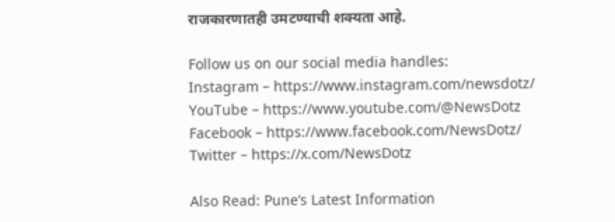राजकारणातही उमटण्याची शक्यता आहे.

Follow us on our social media handles:
Instagram – https://www.instagram.com/newsdotz/
YouTube – https://www.youtube.com/@NewsDotz
Facebook – https://www.facebook.com/NewsDotz/
Twitter – https://x.com/NewsDotz

Also Read: Pune’s Latest Information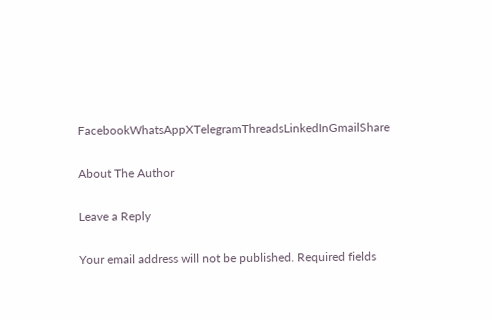FacebookWhatsAppXTelegramThreadsLinkedInGmailShare

About The Author

Leave a Reply

Your email address will not be published. Required fields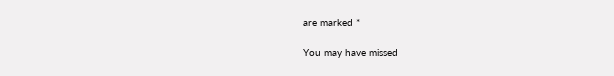are marked *

You may have missed